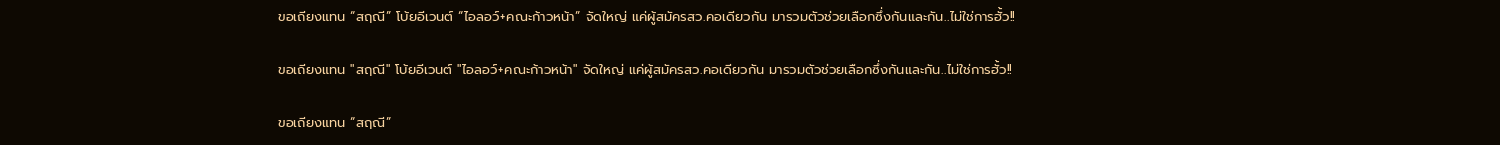ขอเถียงแทน “สฤณี” โบ้ยอีเวนต์ “ไอลอว์+คณะก้าวหน้า” จัดใหญ่ แค่ผู้สมัครสว.คอเดียวกัน มารวมตัวช่วยเลือกซึ่งกันและกัน..ไม่ใช่การฮั้ว!!

ขอเถียงแทน "สฤณี" โบ้ยอีเวนต์ "ไอลอว์+คณะก้าวหน้า" จัดใหญ่ แค่ผู้สมัครสว.คอเดียวกัน มารวมตัวช่วยเลือกซึ่งกันและกัน..ไม่ใช่การฮั้ว!!

ขอเถียงแทน “สฤณี”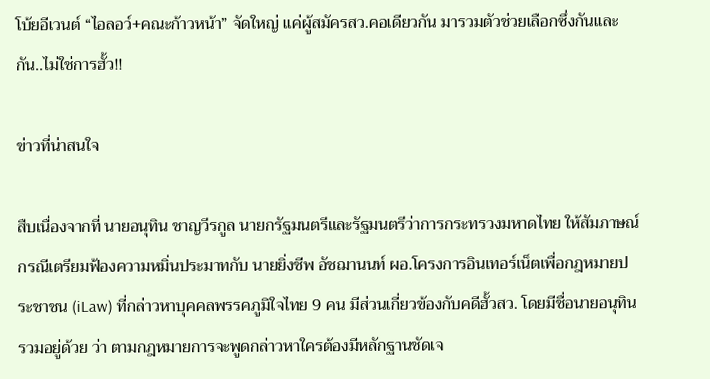โบ้ยอีเวนต์ “ไอลอว์+คณะก้าวหน้า” จัดใหญ่ แค่ผู้สมัครสว.คอเดียวกัน มารวมตัวช่วยเลือกซึ่งกันและกัน..ไม่ใช่การฮั้ว!!

ข่าวที่น่าสนใจ

สืบเนื่องจากที่ นายอนุทิน ชาญวีรกูล นายกรัฐมนตรีและรัฐมนตรีว่าการกระทรวงมหาดไทย ให้สัมภาษณ์กรณีเตรียมฟ้องความหมิ่นประมาทกับ นายยิ่งชีพ อัชฌานนท์ ผอ.โครงการอินเทอร์เน็ตเพื่อกฎหมายประชาชน (iLaw) ที่กล่าวหาบุคคลพรรคภูมิใจไทย 9 คน มีส่วนเกี่ยวข้องกับคดีฮั้วสว. โดยมีชื่อนายอนุทินรวมอยู่ด้วย ว่า ตามกฎหมายการจะพูดกล่าวหาใครต้องมีหลักฐานชัดเจ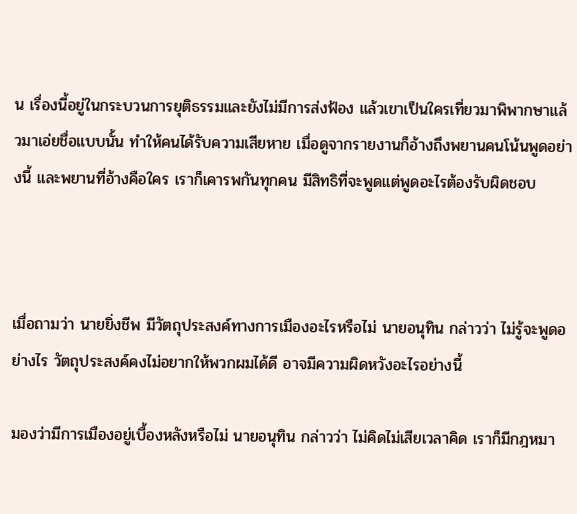น เรื่องนี้อยู่ในกระบวนการยุติธรรมและยังไม่มีการส่งฟ้อง แล้วเขาเป็นใครเที่ยวมาพิพากษาแล้วมาเอ่ยชื่อแบบนั้น ทำให้คนได้รับความเสียหาย เมื่อดูจากรายงานก็อ้างถึงพยานคนโน้นพูดอย่างนี้ และพยานที่อ้างคือใคร เราก็เคารพกันทุกคน มีสิทธิที่จะพูดแต่พูดอะไรต้องรับผิดชอบ



เมื่อถามว่า นายยิ่งชีพ มีวัตถุประสงค์ทางการเมืองอะไรหรือไม่ นายอนุทิน กล่าวว่า ไม่รู้จะพูดอย่างไร วัตถุประสงค์คงไม่อยากให้พวกผมได้ดี อาจมีความผิดหวังอะไรอย่างนี้

มองว่ามีการเมืองอยู่เบื้องหลังหรือไม่ นายอนุทิน กล่าวว่า ไม่คิดไม่เสียเวลาคิด เราก็มีกฎหมา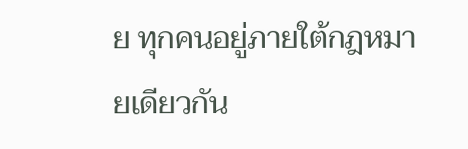ย ทุกคนอยู่ภายใต้กฎหมายเดียวกัน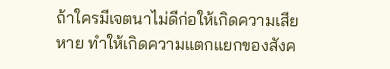ถ้าใครมีเจตนาไม่ดีก่อให้เกิดความเสียหาย ทำให้เกิดความแตกแยกของสังค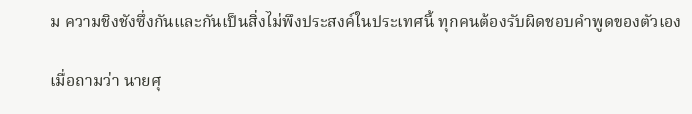ม ความชิงชังซึ่งกันและกันเป็นสิ่งไม่พึงประสงค์ในประเทศนี้ ทุกคนต้องรับผิดชอบคำพูดของตัวเอง

เมื่อถามว่า นายศุ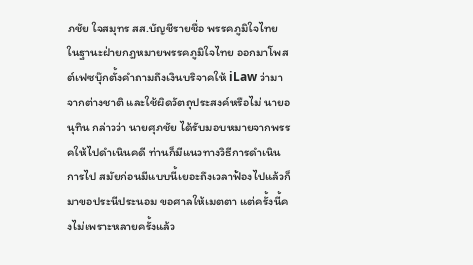ภชัย ใจสมุทร สส.บัญชีรายชื่อ พรรคภูมิใจไทย ในฐานะฝ่ายกฎหมายพรรคภูมิใจไทย ออกมาโพสต์เฟซบุ๊กตั้งคำถามถึงเงินบริจาคให้ iLaw ว่ามาจากต่างชาติ และใช้ผิดวัตถุประสงค์หรือไม่ นายอนุทิน กล่าวว่า นายศุภชัย ได้รับมอบหมายจากพรรคให้ไปดำเนินคดี ท่านก็มีแนวทางวิธีการดำเนินการไป สมัยก่อนมีแบบนี้เยอะถึงเวลาฟ้องไปแล้วก็มาขอประนีประนอม ขอศาลให้เมตตา แต่ครั้งนี้คงไม่เพราะหลายครั้งแล้ว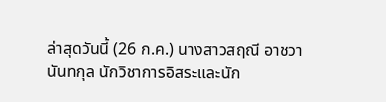ล่าสุดวันนี้ (26 ก.ค.) นางสาวสฤณี อาชวานันทกุล นักวิชาการอิสระและนัก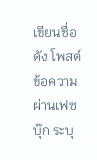เขียนชื่อดัง โพสต์ข้อความผ่านเฟซบุ๊ก ระบุ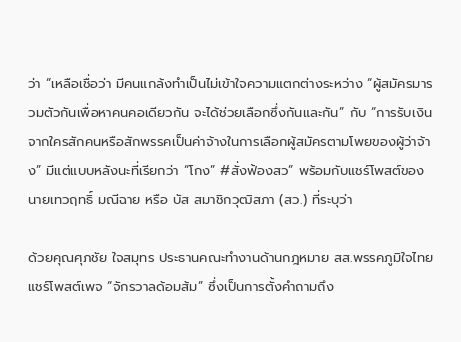ว่า “เหลือเชื่อว่า มีคนแกล้งทำเป็นไม่เข้าใจความแตกต่างระหว่าง “ผู้สมัครมารวมตัวกันเพื่อหาคนคอเดียวกัน จะได้ช่วยเลือกซึ่งกันและกัน” กับ “การรับเงินจากใครสักคนหรือสักพรรคเป็นค่าจ้างในการเลือกผู้สมัครตามโพยของผู้ว่าจ้าง” มีแต่แบบหลังนะที่เรียกว่า “โกง” #สั่งฟ้องสว” พร้อมกับแชร์โพสต์ของ นายเทวฤทธิ์ มณีฉาย หรือ บัส สมาชิกวุฒิสภา (สว.) ที่ระบุว่า

ด้วยคุณศุภชัย ใจสมุทร ประธานคณะทำงานด้านกฎหมาย สส.พรรคภูมิใจไทย แชร์โพสต์เพจ “จักรวาลด้อมส้ม” ซึ่งเป็นการตั้งคำถามถึง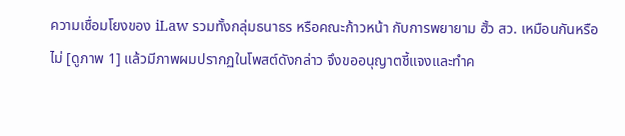ความเชื่อมโยงของ iLaw รวมทั้งกลุ่มธนาธร หรือคณะก้าวหน้า กับการพยายาม ฮั้ว สว. เหมือนกันหรือไม่ [ดูภาพ 1] แล้วมีภาพผมปรากฏในโพสต์ดังกล่าว จึงขออนุญาตชี้แจงและทำค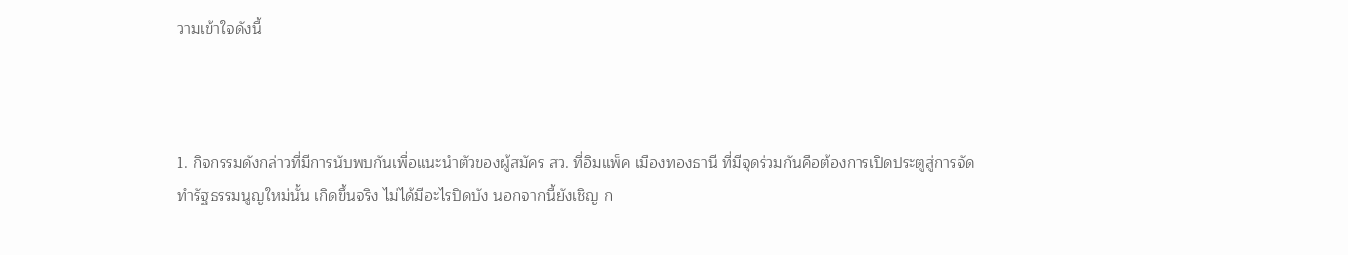วามเข้าใจดังนี้



1. กิจกรรมดังกล่าวที่มีการนับพบกันเพื่อแนะนำตัวของผู้สมัคร สว. ที่อิมแพ็ค เมืองทองธานี ที่มีจุดร่วมกันคือต้องการเปิดประตูสู่การจัดทำรัฐธรรมนูญใหม่นั้น เกิดขึ้นจริง ไม่ได้มีอะไรปิดบัง นอกจากนี้ยังเชิญ ก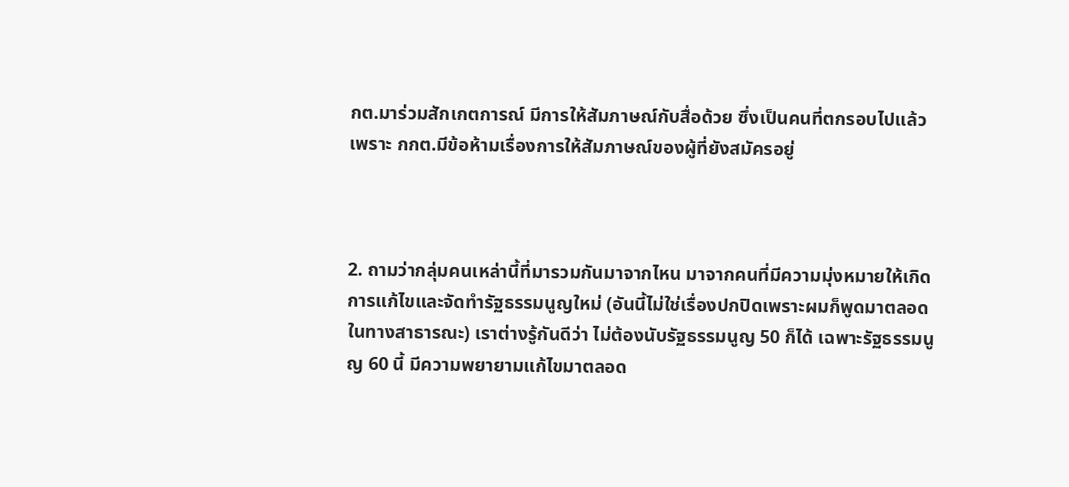กต.มาร่วมสักเกตการณ์ มีการให้สัมภาษณ์กับสื่อด้วย ซึ่งเป็นคนที่ตกรอบไปแล้ว เพราะ กกต.มีข้อห้ามเรื่องการให้สัมภาษณ์ของผู้ที่ยังสมัครอยู่



2. ถามว่ากลุ่มคนเหล่านี้ที่มารวมกันมาจากไหน มาจากคนที่มีความมุ่งหมายให้เกิดการแก้ไขและจัดทำรัฐธรรมนูญใหม่ (อันนี้ไม่ใช่เรื่องปกปิดเพราะผมก็พูดมาตลอดในทางสาธารณะ) เราต่างรู้กันดีว่า ไม่ต้องนับรัฐธรรมนูญ 50 ก็ได้ เฉพาะรัฐธรรมนูญ 60 นี้ มีความพยายามแก้ไขมาตลอด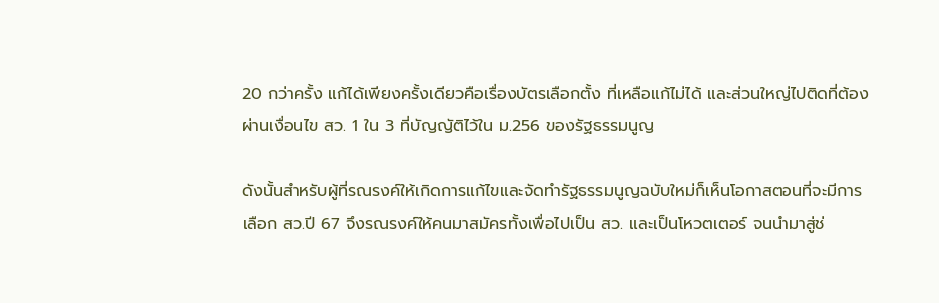20 กว่าครั้ง แก้ได้เพียงครั้งเดียวคือเรื่องบัตรเลือกตั้ง ที่เหลือแก้ไม่ได้ และส่วนใหญ่ไปติดที่ต้องผ่านเงื่อนไข สว. 1 ใน 3 ที่บัญญัติไว้ใน ม.256 ของรัฐธรรมนูญ

ดังนั้นสำหรับผู้ที่รณรงค์ให้เกิดการแก้ไขและจัดทำรัฐธรรมนูญฉบับใหม่ก็เห็นโอกาสตอนที่จะมีการเลือก สว.ปี 67 จึงรณรงค์ให้คนมาสมัครทั้งเพื่อไปเป็น สว. และเป็นโหวตเตอร์ จนนำมาสู่ช่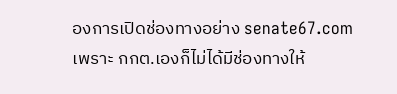องการเปิดช่องทางอย่าง senate67.com เพราะ กกต.เองก็ไม่ได้มีช่องทางให้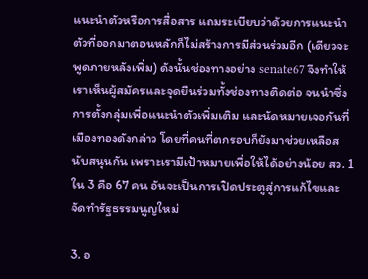แนะนำตัวหรือการสื่อสาร แถมระเบียบว่าด้วยการแนะนำตัวที่ออกมาตอนหลักก็ไม่สร้างการมีส่วนร่วมอีก (เดียวจะพูดภายหลังเพิ่ม) ดังนั้นช่องทางอย่าง senate67 จึงทำให้เราเห็นผู้สมัครและจุดยืนร่วมทั้งช่องทางติดต่อ จนนำซึ่งการตั้งกลุ่มเพื่อแนะนำตัวเพิ่มเติม และนัดหมายเจอกันที่เมืองทองดังกล่าว โดยที่คนที่ตกรอบก็ยังมาช่วยเหลือสนับสนุนกัน เพราะเรามีเป้าหมายเพื่อให้ได้อย่างน้อย สว. 1 ใน 3 คือ 67 คน อันจะเป็นการเปิดประตูสู่การแก้ไขและจัดทำรัฐธรรมนูญใหม่

3. อ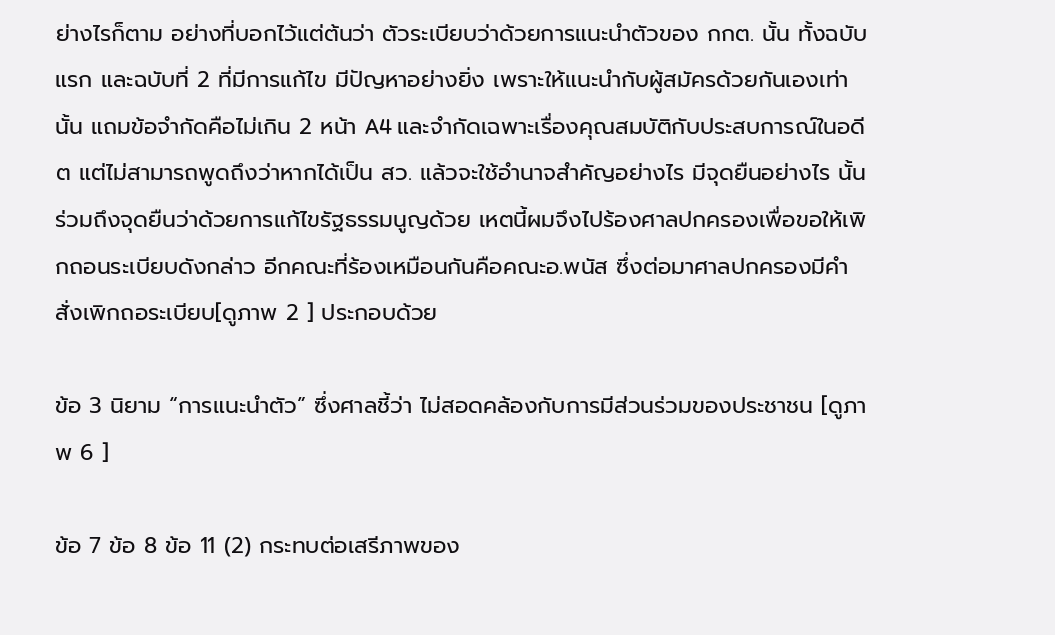ย่างไรก็ตาม อย่างที่บอกไว้แต่ต้นว่า ตัวระเบียบว่าด้วยการแนะนำตัวของ กกต. นั้น ทั้งฉบับแรก และฉบับที่ 2 ที่มีการแก้ไข มีปัญหาอย่างยิ่ง เพราะให้แนะนำกับผู้สมัครด้วยกันเองเท่านั้น แถมข้อจำกัดคือไม่เกิน 2 หน้า A4 และจำกัดเฉพาะเรื่องคุณสมบัติกับประสบการณ์ในอดีต แต่ไม่สามารถพูดถึงว่าหากได้เป็น สว. แล้วจะใช้อำนาจสำคัญอย่างไร มีจุดยืนอย่างไร นั้นร่วมถึงจุดยืนว่าด้วยการแก้ไขรัฐธรรมนูญด้วย เหตนี้ผมจึงไปร้องศาลปกครองเพื่อขอให้เพิกถอนระเบียบดังกล่าว อีกคณะที่ร้องเหมือนกันคือคณะอ.พนัส ซึ่งต่อมาศาลปกครองมีคำสั่งเพิกถอระเบียบ[ดูภาพ 2 ] ประกอบด้วย

ข้อ 3 นิยาม “การแนะนำตัว” ซึ่งศาลชี้ว่า ไม่สอดคล้องกับการมีส่วนร่วมของประชาชน [ดูภาพ 6 ]

ข้อ 7 ข้อ 8 ข้อ 11 (2) กระทบต่อเสรีภาพของ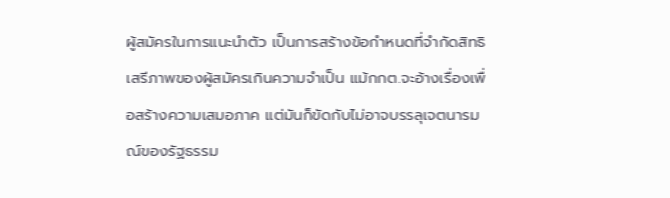ผู้สมัครในการแนะนำตัว เป็นการสร้างข้อกำหนดที่จำกัดสิทธิเสรีภาพของผู้สมัครเกินความจำเป็น แม้กกต.จะอ้างเรื่องเพื่อสร้างความเสมอภาค แต่มันก็ขัดกับไม่อาจบรรลุเจตนารมณ์ของรัฐธรรม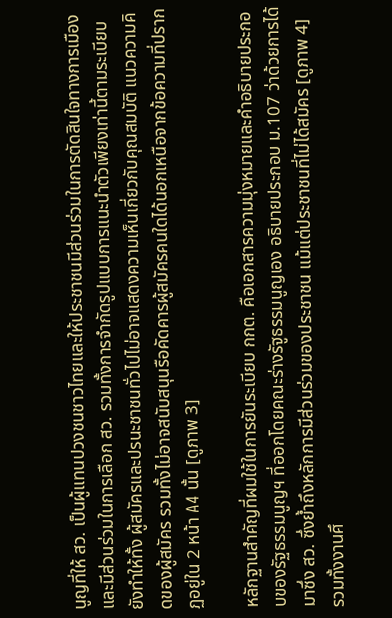นูญที่ให้ สว. เป็นผู้แทนปวงชนชาวไทยและให้ประชาชนมีส่วนร่วมในการตัดสินใจทางการเมืองและมีส่วนร่วมในการเลือก สว. รวมทั้งการจำกัดรูปแบบการแนะนำตัวเพียงเท่านี้ตามระเบียบยังทำให้ทั้ง ผู้สมัครและปรนะชาชนทั่วไปไม่อาจแสดงความเห็นเกี่ยวกับคุณสมบัติ แนวความคิดของผู้สมัคร รวมทั้งไม่อาจสนับสนุนรือคัดคารผู้สมัครคนใดได้นอกเหนือจากข้อความที่ปรากฏอยู่ใน 2 หน้า A4 นั้น [ดูภาพ 3]

หลักฐานสำคัญที่ผมใช้ในการยันระเบียบ กกต. คือเอกสารความมุ่งหมายและคำอธิบายประกอบของรัฐธรรมนูญฯ ที่ออกโดยคณะร่างรัฐูธรรมนูญเอง อธิบายประกอบ ม.107 ว่าด้วยการได้มาซึ่ง สว. ซึ่งย้ำถึงหลักการมีส่วนร่วมของประชาชน แม้แต่ประชาชนที่ไม่ได้สมัคร [ดูภาพ 4] รวมทั้งงานศึ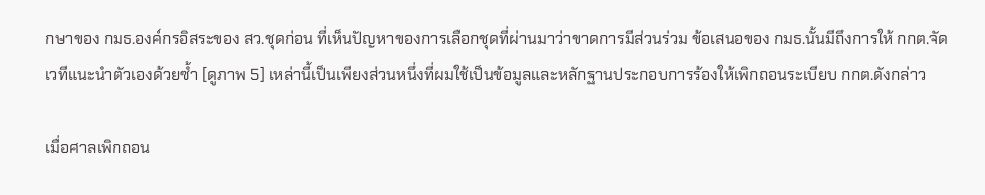กษาของ กมธ.องค์กรอิสระของ สว.ชุดก่อน ที่เห็นปัญหาของการเลือกชุดที่ผ่านมาว่าขาดการมีส่วนร่วม ข้อเสนอของ กมธ.นั้นมีถึงการให้ กกต.จัดเวทีแนะนำตัวเองด้วยซ้ำ [ดูภาพ 5] เหล่านี้เป็นเพียงส่วนหนึ่งที่ผมใช้เป็นข้อมูลและหลักฐานประกอบการร้องให้เพิกถอนระเบียบ กกต.ดังกล่าว

เมื่อศาลเพิกถอน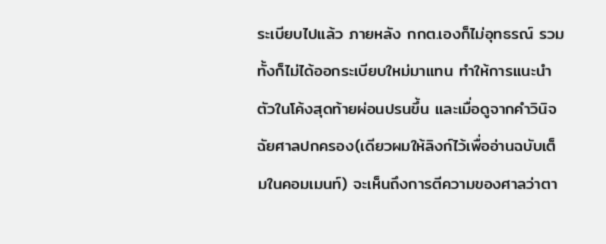ระเบียบไปแล้ว ภายหลัง กกต.เองก็ไม่อุทธรณ์ รวมทั้งก็ไม่ได้ออกระเบียบใหม่มาแทน ทำให้การแนะนำตัวในโค้งสุดท้ายผ่อนปรนขึ้น และเมื่อดูจากคำวินิจฉัยศาลปกครอง(เดียวผมให้ลิงก์ไว้เพื่ออ่านฉบับเต็มในคอมเมนท์) จะเห็นถึงการตีความของศาลว่าตา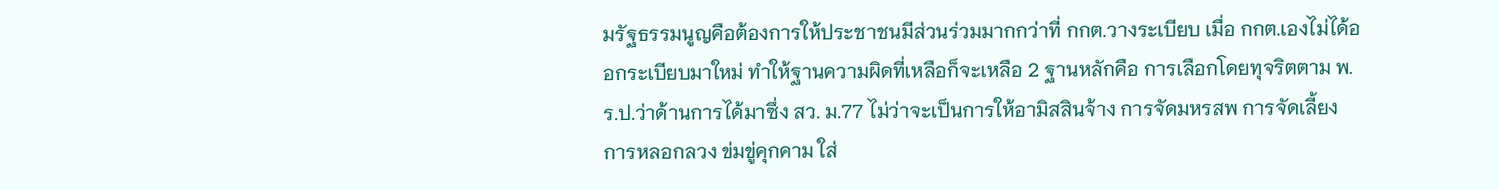มรัฐธรรมนูญคือต้องการให้ประชาชนมีส่วนร่วมมากกว่าที่ กกต.วางระเบียบ เมื่อ กกต.เองไม่ได้ออกระเบียบมาใหม่ ทำให้ฐานความผิดที่เหลือก็จะเหลือ 2 ฐานหลักคือ การเลือกโดยทุจริตตาม พ.ร.ป.ว่าด้านการได้มาซึ่ง สว. ม.77 ไม่ว่าจะเป็นการให้อามิสสินจ้าง การจัดมหรสพ การจัดเลี้ยง การหลอกลวง ข่มขู่คุกคาม ใส่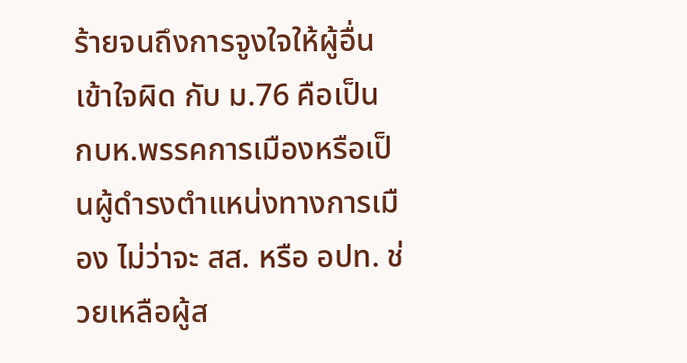ร้ายจนถึงการจูงใจให้ผู้อื่นเข้าใจผิด กับ ม.76 คือเป็น กบห.พรรคการเมืองหรือเป็นผู้ดำรงตำแหน่งทางการเมือง ไม่ว่าจะ สส. หรือ อปท. ช่วยเหลือผู้ส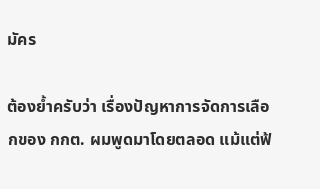มัคร

ต้องย้ำครับว่า เรื่องปัญหาการจัดการเลือกของ กกต. ผมพูดมาโดยตลอด แม้แต่ฟ้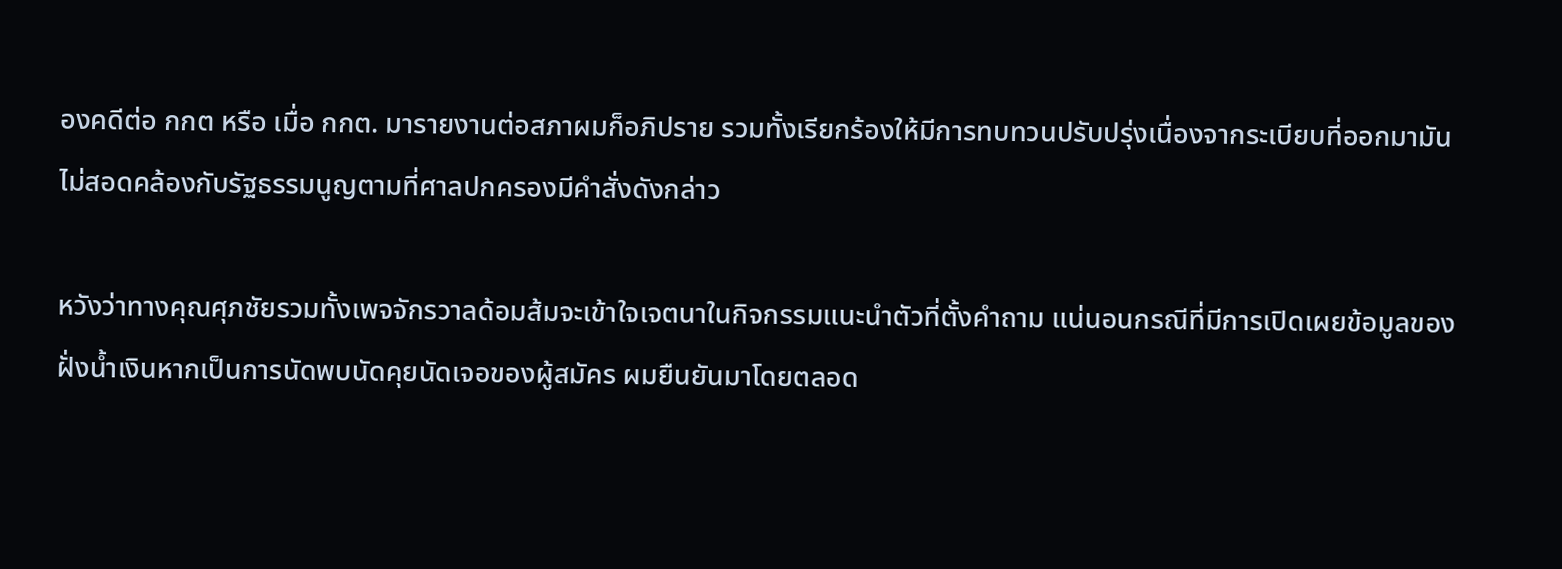องคดีต่อ กกต หรือ เมื่อ กกต. มารายงานต่อสภาผมก็อภิปราย รวมทั้งเรียกร้องให้มีการทบทวนปรับปรุ่งเนื่องจากระเบียบที่ออกมามันไม่สอดคล้องกับรัฐธรรมนูญตามที่ศาลปกครองมีคำสั่งดังกล่าว

หวังว่าทางคุณศุภชัยรวมทั้งเพจจักรวาลด้อมส้มจะเข้าใจเจตนาในกิจกรรมแนะนำตัวที่ตั้งคำถาม แน่นอนกรณีที่มีการเปิดเผยข้อมูลของฝั่งน้ำเงินหากเป็นการนัดพบนัดคุยนัดเจอของผู้สมัคร ผมยืนยันมาโดยตลอด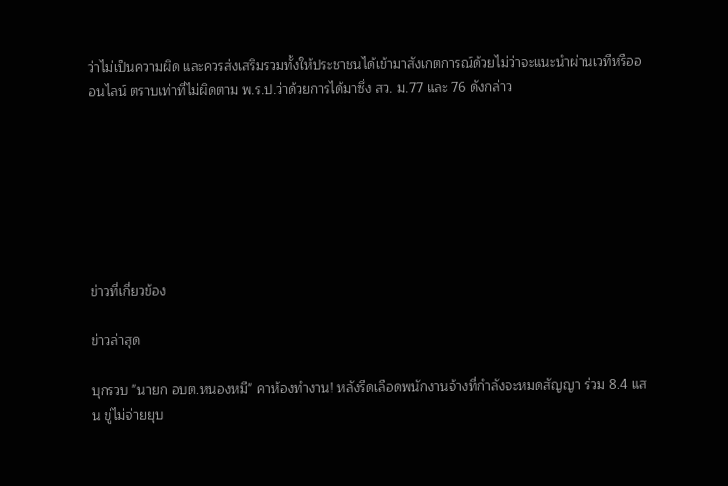ว่าไม่เป็นความผิด และควรส่งเสริมรวมทั้งให้ประชาชนได้เข้ามาสังเกตการณ์ด้วยไม่ว่าจะแนะนำผ่านเวทีหรือออนไลน์ ตราบเท่าที่ไม่ผิดตาม พ.ร.ป.ว่าด้วยการได้มาซึ่ง สว. ม.77 และ 76 ดังกล่าว







ข่าวที่เกี่ยวข้อง

ข่าวล่าสุด

บุกรวบ "นายก อบต.หนองหมี" คาห้องทำงาน! หลังรีดเลือดพนักงานจ้างที่กำลังจะหมดสัญญา ร่วม 8.4 แสน ขู่ไม่จ่ายยุบ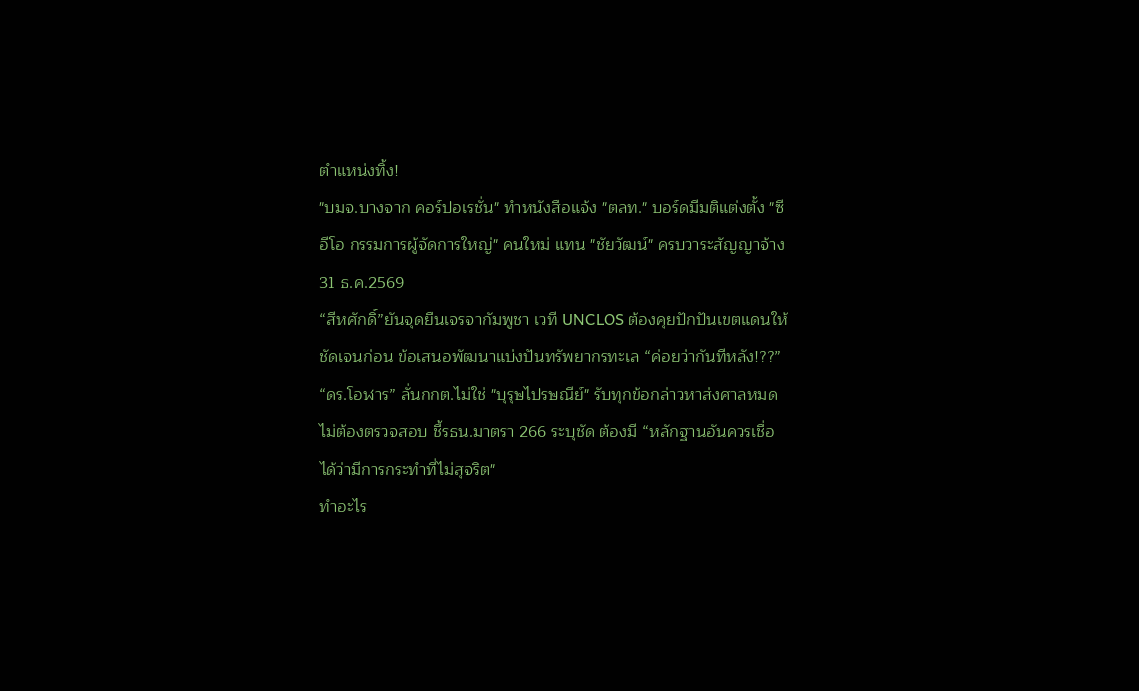ตำแหน่งทิ้ง!
"บมจ.บางจาก คอร์ปอเรชั่น" ทำหนังสือแจ้ง "ตลท." บอร์ดมีมติแต่งตั้ง "ซีอีโอ กรรมการผู้จัดการใหญ่" คนใหม่ แทน "ชัยวัฒน์" ครบวาระสัญญาจ้าง 31 ธ.ค.2569
“สีหศักดิ์”ยันจุดยืนเจรจากัมพูชา เวที UNCLOS ต้องคุยปักปันเขตแดนให้ชัดเจนก่อน ข้อเสนอพัฒนาแบ่งปันทรัพยากรทะเล “ค่อยว่ากันทีหลัง!??”
“ดร.โอฬาร” ลั่นกกต.ไม่ใช่ "บุรุษไปรษณีย์" รับทุกข้อกล่าวหาส่งศาลหมดไม่ต้องตรวจสอบ ชี้รธน.มาตรา 266 ระบุชัด ต้องมี “หลักฐานอันควรเชื่อได้ว่ามีการกระทำที่ไม่สุจริต"
ทำอะไร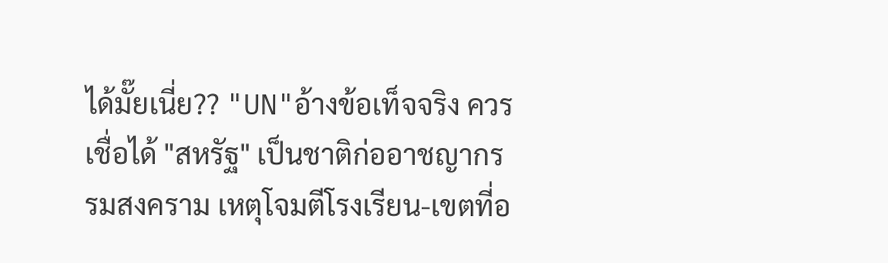ได้มั๊ยเนี่ย?? "UN"อ้างข้อเท็จจริง ควรเชื่อได้ "สหรัฐ" เป็นชาติก่ออาชญากรรมสงคราม เหตุโจมตีโรงเรียน-เขตที่อ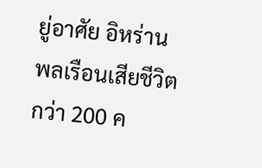ยู่อาศัย อิหร่าน พลเรือนเสียชีวิตกว่า 200 ค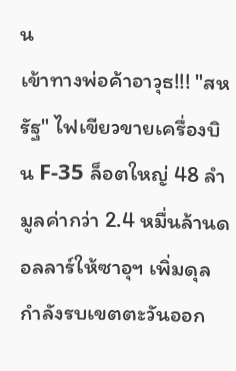น
เข้าทางพ่อค้าอาวุธ!!! "สหรัฐ" ไฟเขียวขายเครื่องบิน F-35 ล็อตใหญ่ 48 ลำ มูลค่ากว่า 2.4 หมื่นล้านดอลลาร์ให้ซาอุฯ เพิ่มดุลกำลังรบเขตตะวันออก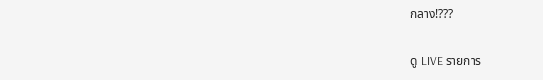กลาง!???

ดู LIVE รายการ